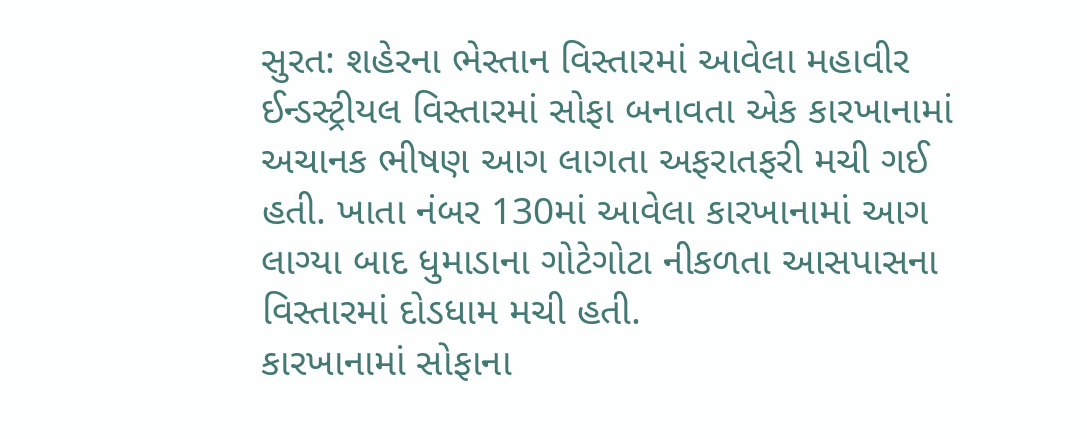સુરત: શહેરના ભેસ્તાન વિસ્તારમાં આવેલા મહાવીર ઈન્ડસ્ટ્રીયલ વિસ્તારમાં સોફા બનાવતા એક કારખાનામાં અચાનક ભીષણ આગ લાગતા અફરાતફરી મચી ગઈ હતી. ખાતા નંબર 130માં આવેલા કારખાનામાં આગ લાગ્યા બાદ ધુમાડાના ગોટેગોટા નીકળતા આસપાસના વિસ્તારમાં દોડધામ મચી હતી.
કારખાનામાં સોફાના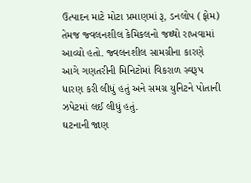ઉત્પાદન માટે મોટા પ્રમાણમાં રૂ, ડનલોપ (ફોમ) તેમજ જ્વલનશીલ કેમિકલનો જથ્થો રાખવામાં આવ્યો હતો. જ્વલનશીલ સામગ્રીના કારણે આગે ગણતરીની મિનિટોમાં વિકરાળ સ્વરૂપ ધારણ કરી લીધું હતું અને સમગ્ર યુનિટને પોતાની ઝપેટમાં લઈ લીધું હતું.
ઘટનાની જાણ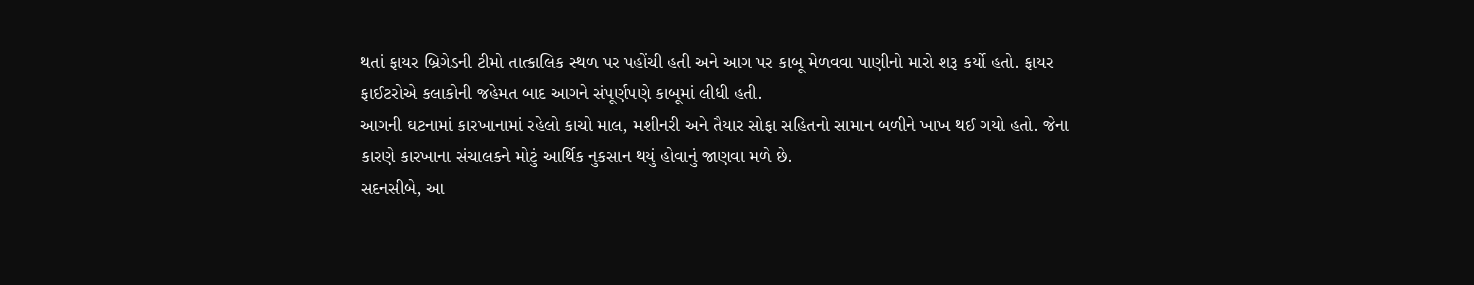થતાં ફાયર બ્રિગેડની ટીમો તાત્કાલિક સ્થળ પર પહોંચી હતી અને આગ પર કાબૂ મેળવવા પાણીનો મારો શરૂ કર્યો હતો. ફાયર ફાઈટરોએ કલાકોની જહેમત બાદ આગને સંપૂર્ણપણે કાબૂમાં લીધી હતી.
આગની ઘટનામાં કારખાનામાં રહેલો કાચો માલ, મશીનરી અને તૈયાર સોફા સહિતનો સામાન બળીને ખાખ થઈ ગયો હતો. જેના કારણે કારખાના સંચાલકને મોટું આર્થિક નુકસાન થયું હોવાનું જાણવા મળે છે.
સદનસીબે, આ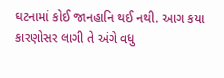ઘટનામાં કોઈ જાનહાનિ થઈ નથી. આગ કયા કારણોસર લાગી તે અંગે વધુ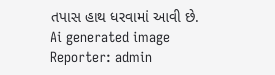તપાસ હાથ ધરવામાં આવી છે.
Ai generated image
Reporter: admin